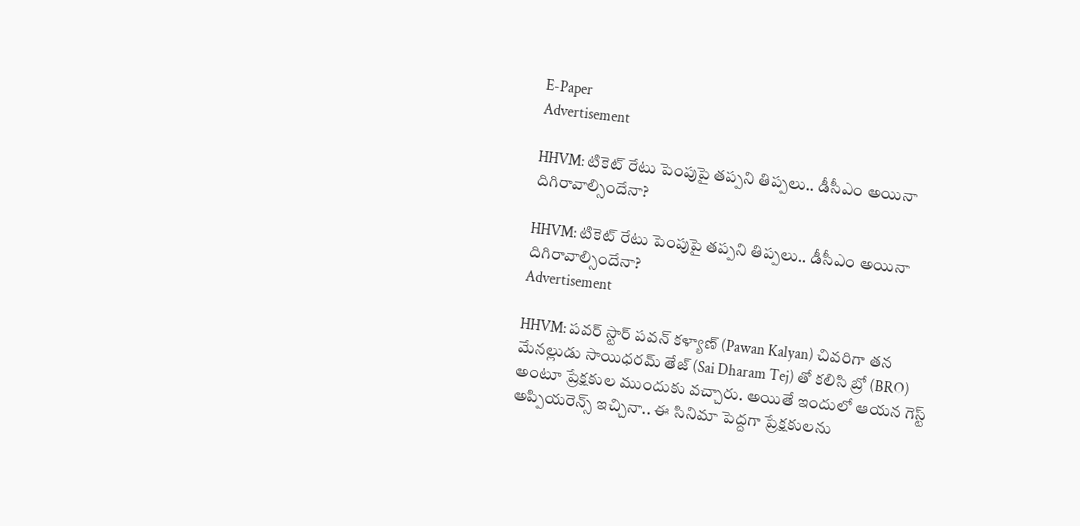E-Paper
Advertisement

HHVM: టికెట్ రేటు పెంపుపై తప్పని తిప్పలు.. డీసీఎం అయినా దిగిరావాల్సిందేనా?

HHVM: టికెట్ రేటు పెంపుపై తప్పని తిప్పలు.. డీసీఎం అయినా దిగిరావాల్సిందేనా?
Advertisement

HHVM: పవర్ స్టార్ పవన్ కళ్యాణ్ (Pawan Kalyan) చివరిగా తన మేనల్లుడు సాయిధరమ్ తేజ్ (Sai Dharam Tej) తో కలిసి బ్రో (BRO) అంటూ ప్రేక్షకుల ముందుకు వచ్చారు. అయితే ఇందులో ఆయన గెస్ట్ అప్పియరెన్స్ ఇచ్చినా.. ఈ సినిమా పెద్దగా ప్రేక్షకులను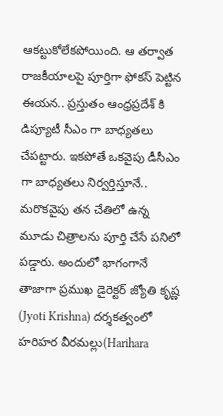ఆకట్టుకోలేకపోయింది. ఆ తర్వాత రాజకీయాలపై పూర్తిగా ఫోకస్ పెట్టిన ఈయన.. ప్రస్తుతం ఆంధ్రప్రదేశ్ కి డిప్యూటీ సీఎం గా బాధ్యతలు చేపట్టారు. ఇకపోతే ఒకవైపు డీసీఎం గా బాధ్యతలు నిర్వర్తిస్తూనే.. మరొకవైపు తన చేతిలో ఉన్న మూడు చిత్రాలను పూర్తి చేసే పనిలో పడ్డారు. అందులో భాగంగానే తాజాగా ప్రముఖ డైరెక్టర్ జ్యోతి కృష్ణ (Jyoti Krishna) దర్శకత్వంలో హరిహర వీరమల్లు(Harihara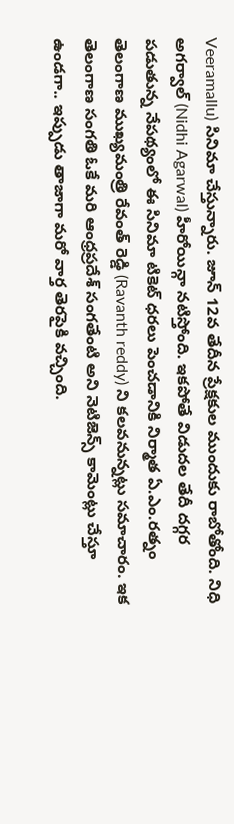Veeramallu) సినిమా చేస్తున్నారు. జూన్ 12వ తేదీన ప్రేక్షకుల ముందుకు రాబోతోంది. నిధి అగర్వాల్ (Nidhi Agarwal) హీరోయిన్గా నటిస్తోంది. ఇకపోతే విడుదల తేదీ దగ్గర పడుతున్న నేపథ్యంలో ఈ సినిమా టికెట్ ధరలు పెంచడానికి నిర్మాత ఏ.ఎం.రత్నం తెలంగాణ ముఖ్యమంత్రి రేవంత్ రెడ్డి (Ravanth reddy) ని కలవనున్నట్లు సమాచారం. ఇక తెలంగాణ సంగతి ఓకే మరి ఆంధ్రప్రదేశ్ సంగతేంటి అని నెటిజెన్స్ కామెంట్లు చేస్తూ ఉండగా.. ఇప్పుడు తాజాగా మరో వార్త తెరపైకి వచ్చింది.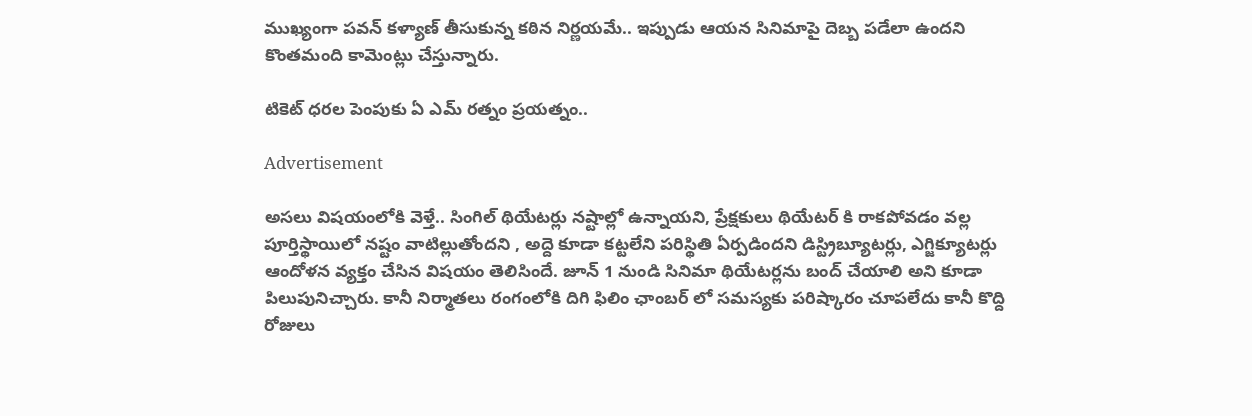ముఖ్యంగా పవన్ కళ్యాణ్ తీసుకున్న కఠిన నిర్ణయమే.. ఇప్పుడు ఆయన సినిమాపై దెబ్బ పడేలా ఉందని కొంతమంది కామెంట్లు చేస్తున్నారు.

టికెట్ ధరల పెంపుకు ఏ ఎమ్ రత్నం ప్రయత్నం..

Advertisement

అసలు విషయంలోకి వెళ్తే.. సింగిల్ థియేటర్లు నష్టాల్లో ఉన్నాయని, ప్రేక్షకులు థియేటర్ కి రాకపోవడం వల్ల పూర్తిస్థాయిలో నష్టం వాటిల్లుతోందని , అద్దె కూడా కట్టలేని పరిస్థితి ఏర్పడిందని డిస్ట్రిబ్యూటర్లు, ఎగ్జిక్యూటర్లు ఆందోళన వ్యక్తం చేసిన విషయం తెలిసిందే. జూన్ 1 నుండి సినిమా థియేటర్లను బంద్ చేయాలి అని కూడా పిలుపునిచ్చారు. కానీ నిర్మాతలు రంగంలోకి దిగి ఫిలిం ఛాంబర్ లో సమస్యకు పరిష్కారం చూపలేదు కానీ కొద్ది రోజులు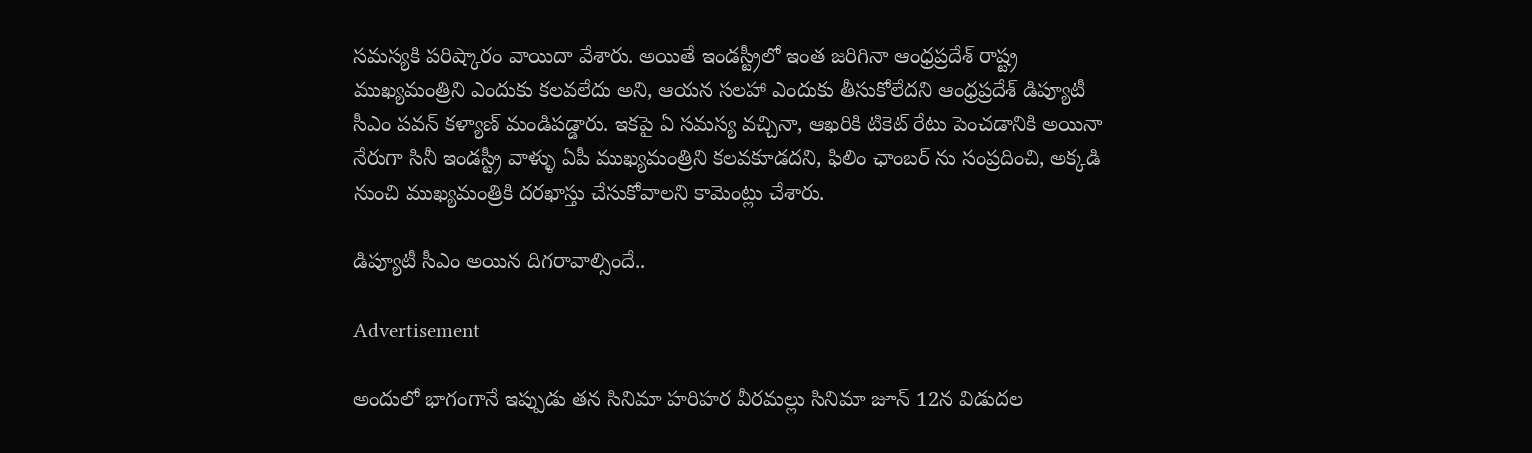సమస్యకి పరిష్కారం వాయిదా వేశారు. అయితే ఇండస్ట్రీలో ఇంత జరిగినా ఆంధ్రప్రదేశ్ రాష్ట్ర ముఖ్యమంత్రిని ఎందుకు కలవలేదు అని, ఆయన సలహా ఎందుకు తీసుకోలేదని ఆంధ్రప్రదేశ్ డిప్యూటీ సీఎం పవన్ కళ్యాణ్ మండిపడ్డారు. ఇకపై ఏ సమస్య వచ్చినా, ఆఖరికి టికెట్ రేటు పెంచడానికి అయినా నేరుగా సినీ ఇండస్ట్రీ వాళ్ళు ఏపీ ముఖ్యమంత్రిని కలవకూడదని, ఫిలిం ఛాంబర్ ను సంప్రదించి, అక్కడి నుంచి ముఖ్యమంత్రికి దరఖాస్తు చేసుకోవాలని కామెంట్లు చేశారు.

డిప్యూటీ సీఎం అయిన దిగరావాల్సిందే..

Advertisement

అందులో భాగంగానే ఇప్పుడు తన సినిమా హరిహర వీరమల్లు సినిమా జూన్ 12న విడుదల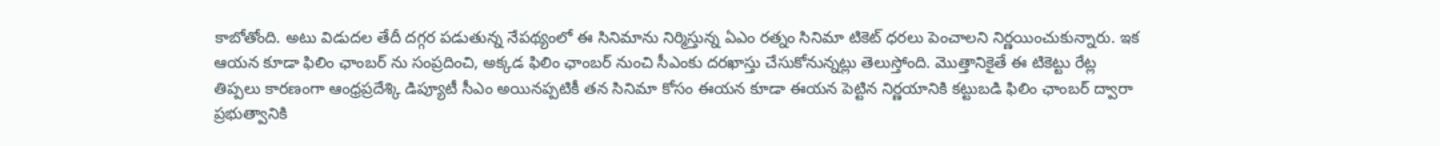కాబోతోంది. అటు విడుదల తేదీ దగ్గర పడుతున్న నేపథ్యంలో ఈ సినిమాను నిర్మిస్తున్న ఏఎం రత్నం సినిమా టికెట్ ధరలు పెంచాలని నిర్ణయించుకున్నారు. ఇక ఆయన కూడా ఫిలిం ఛాంబర్ ను సంప్రదించి, అక్కడ ఫిలిం ఛాంబర్ నుంచి సీఎంకు దరఖాస్తు చేసుకోనున్నట్లు తెలుస్తోంది. మొత్తానికైతే ఈ టికెట్టు రేట్ల తిప్పలు కారణంగా ఆంధ్రప్రదేశ్కి డిప్యూటీ సీఎం అయినప్పటికీ తన సినిమా కోసం ఈయన కూడా ఈయన పెట్టిన నిర్ణయానికి కట్టుబడి ఫిలిం ఛాంబర్ ద్వారా ప్రభుత్వానికి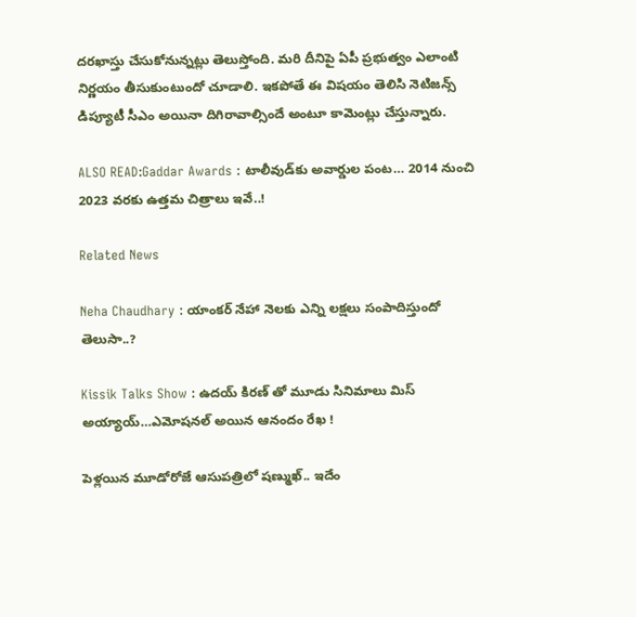దరఖాస్తు చేసుకోనున్నట్లు తెలుస్తోంది. మరి దీనిపై ఏపీ ప్రభుత్వం ఎలాంటి నిర్ణయం తీసుకుంటుందో చూడాలి. ఇకపోతే ఈ విషయం తెలిసి నెటిజన్స్ డిప్యూటీ సీఎం అయినా దిగిరావాల్సిందే అంటూ కామెంట్లు చేస్తున్నారు.

ALSO READ:Gaddar Awards : టాలీవుడ్‌కు అవార్డుల పంట… 2014 నుంచి 2023 వరకు ఉత్తమ చిత్రాలు ఇవే..!

Related News

Neha Chaudhary : యాంకర్ నేహా నెలకు ఎన్ని లక్షలు సంపాదిస్తుందో తెలుసా..?

Kissik Talks Show : ఉదయ్ కిరణ్ తో మూడు సినిమాలు మిస్ అయ్యాయ్…ఎమోషనల్ అయిన ఆనందం రేఖ !

పెళ్లయిన మూడోరోజే ఆసుపత్రిలో షణ్ముఖ్.. ఇదేం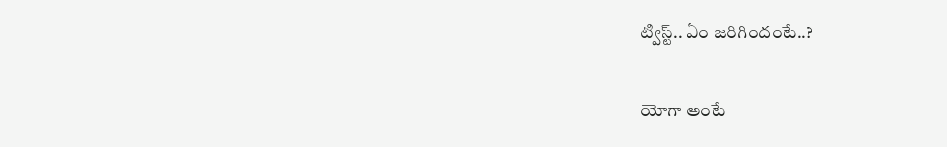ట్విస్ట్.. ఏం జరిగిందంటే..?

యోగా అంటే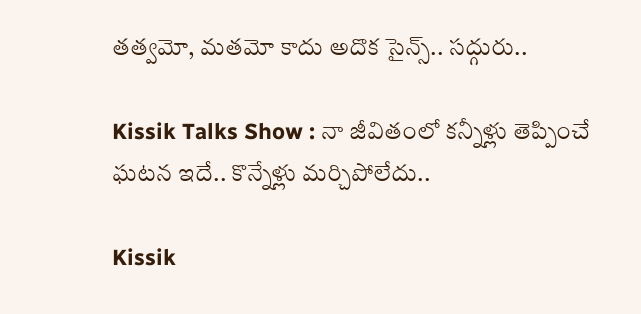తత్వమో, మతమో కాదు అదొక సైన్స్.. సద్గురు..

Kissik Talks Show : నా జీవితంలో కన్నీళ్లు తెప్పించే ఘటన ఇదే.. కొన్నేళ్లు మర్చిపోలేదు..

Kissik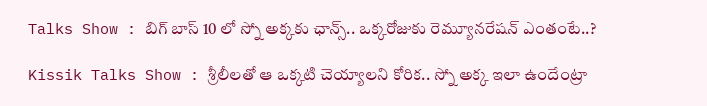Talks Show : బిగ్ బాస్ 10 లో స్నో అక్కకు ఛాన్స్.. ఒక్కరోజుకు రెమ్యూనరేషన్ ఎంతంటే..?

Kissik Talks Show : శ్రీలీలతో ఆ ఒక్కటి చెయ్యాలని కోరిక.. స్నో అక్క ఇలా ఉందేంట్రా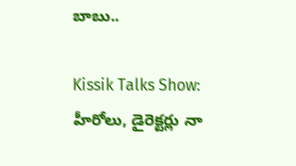బాబు..

Kissik Talks Show: హీరోలు, డైరెక్టర్లు నా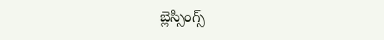బ్లెస్సింగ్స్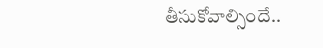తీసుకోవాల్సిందే..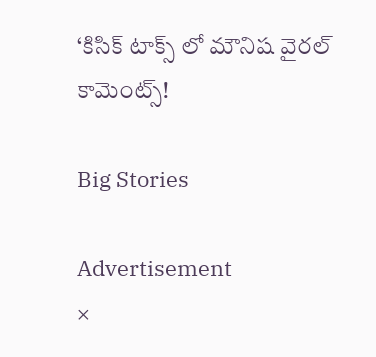‘కిసిక్ టాక్స్ లో మౌనిష వైరల్ కామెంట్స్!

Big Stories

Advertisement
×